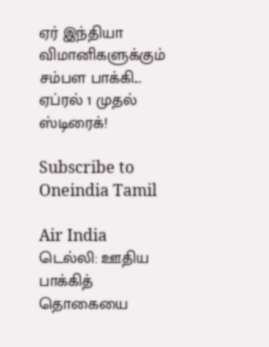ஏர் இந்தியா விமானிகளுக்கும் சம்பள பாக்கி... ஏப்ரல் 1 முதல் ஸ்டிரைக்!

Subscribe to Oneindia Tamil

Air India
டெல்லி: ஊதிய பாக்கித் தொகையை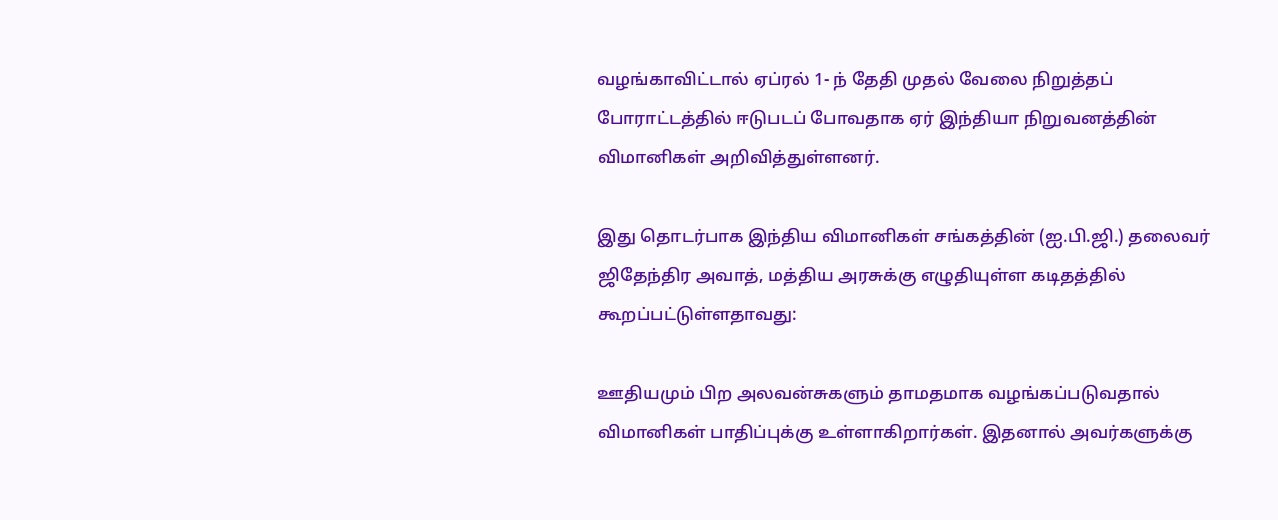வழங்காவிட்டால் ஏப்ரல் 1- ந் தேதி முதல் வேலை நிறுத்தப் போராட்டத்தில் ஈடுபடப் போவதாக ஏர் இந்தியா நிறுவனத்தின் விமானிகள் அறிவித்துள்ளனர்.

இது தொடர்பாக இந்திய விமானிகள் சங்கத்தின் (ஐ.பி.ஜி.) தலைவர் ஜிதேந்திர அவாத், மத்திய அரசுக்கு எழுதியுள்ள கடிதத்தில் கூறப்பட்டுள்ளதாவது:

ஊதியமும் பிற அலவன்சுகளும் தாமதமாக வழங்கப்படுவதால் விமானிகள் பாதிப்புக்கு உள்ளாகிறார்கள். இதனால் அவர்களுக்கு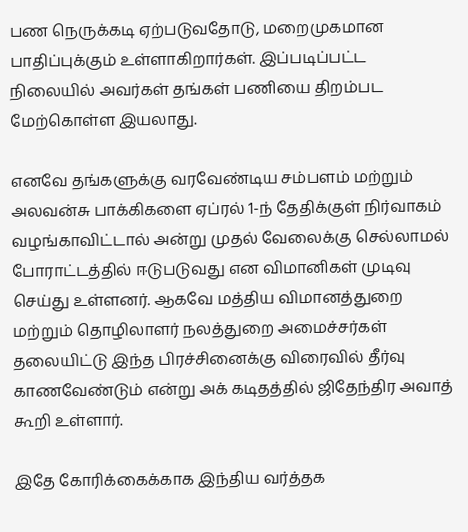பண நெருக்கடி ஏற்படுவதோடு, மறைமுகமான பாதிப்புக்கும் உள்ளாகிறார்கள். இப்படிப்பட்ட நிலையில் அவர்கள் தங்கள் பணியை திறம்பட மேற்கொள்ள இயலாது.

எனவே தங்களுக்கு வரவேண்டிய சம்பளம் மற்றும் அலவன்சு பாக்கிகளை ஏப்ரல் 1-ந் தேதிக்குள் நிர்வாகம் வழங்காவிட்டால் அன்று முதல் வேலைக்கு செல்லாமல் போராட்டத்தில் ஈடுபடுவது என விமானிகள் முடிவு செய்து உள்ளனர். ஆகவே மத்திய விமானத்துறை மற்றும் தொழிலாளர் நலத்துறை அமைச்சர்கள் தலையிட்டு இந்த பிரச்சினைக்கு விரைவில் தீர்வு காணவேண்டும் என்று அக் கடிதத்தில் ஜிதேந்திர அவாத் கூறி உள்ளார்.

இதே கோரிக்கைக்காக இந்திய வர்த்தக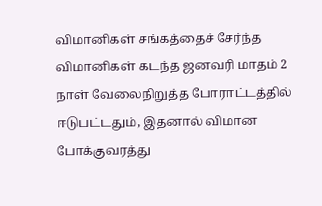விமானிகள் சங்கத்தைச் சேர்ந்த விமானிகள் கடந்த ஜனவரி மாதம் 2 நாள் வேலைநிறுத்த போராட்டத்தில் ஈடுபட்டதும், இதனால் விமான போக்குவரத்து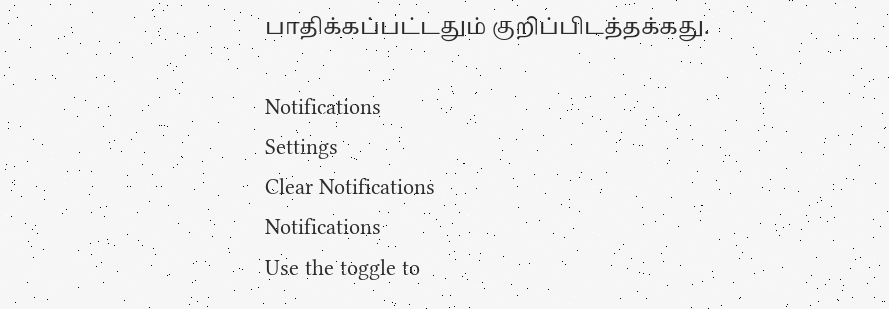பாதிக்கப்பட்டதும் குறிப்பிடத்தக்கது.

Notifications
Settings
Clear Notifications
Notifications
Use the toggle to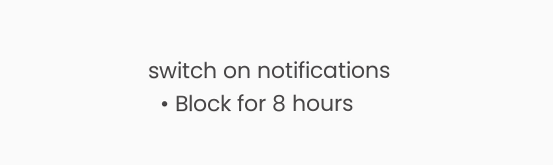switch on notifications
  • Block for 8 hours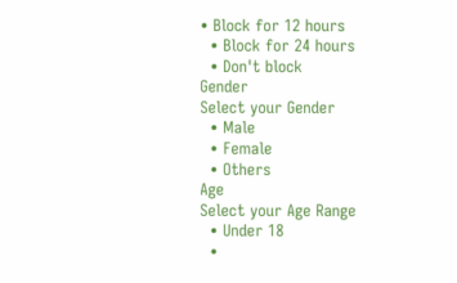• Block for 12 hours
  • Block for 24 hours
  • Don't block
Gender
Select your Gender
  • Male
  • Female
  • Others
Age
Select your Age Range
  • Under 18
  •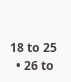18 to 25
  • 26 to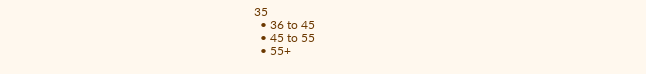35
  • 36 to 45
  • 45 to 55
  • 55+